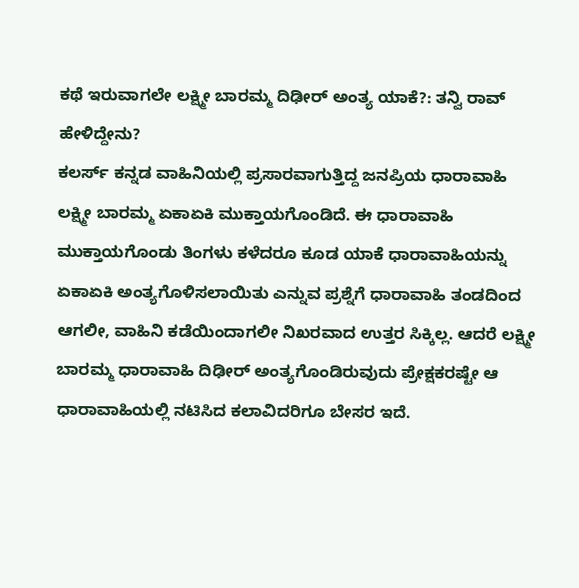ಕಥೆ ಇರುವಾಗಲೇ ಲಕ್ಷ್ಮೀ ಬಾರಮ್ಮ ದಿಢೀರ್ ಅಂತ್ಯ ಯಾಕೆ?: ತನ್ವಿ ರಾವ್ ಹೇಳಿದ್ದೇನು?
ಕಲರ್ಸ್ ಕನ್ನಡ ವಾಹಿನಿಯಲ್ಲಿ ಪ್ರಸಾರವಾಗುತ್ತಿದ್ದ ಜನಪ್ರಿಯ ಧಾರಾವಾಹಿ ಲಕ್ಷ್ಮೀ ಬಾರಮ್ಮ ಏಕಾಏಕಿ ಮುಕ್ತಾಯಗೊಂಡಿದೆ. ಈ ಧಾರಾವಾಹಿ ಮುಕ್ತಾಯಗೊಂಡು ತಿಂಗಳು ಕಳೆದರೂ ಕೂಡ ಯಾಕೆ ಧಾರಾವಾಹಿಯನ್ನು ಏಕಾಏಕಿ ಅಂತ್ಯಗೊಳಿಸಲಾಯಿತು ಎನ್ನುವ ಪ್ರಶ್ನೆಗೆ ಧಾರಾವಾಹಿ ತಂಡದಿಂದ ಆಗಲೀ, ವಾಹಿನಿ ಕಡೆಯಿಂದಾಗಲೀ ನಿಖರವಾದ ಉತ್ತರ ಸಿಕ್ಕಿಲ್ಲ. ಆದರೆ ಲಕ್ಷ್ಮೀ ಬಾರಮ್ಮ ಧಾರಾವಾಹಿ ದಿಢೀರ್ ಅಂತ್ಯಗೊಂಡಿರುವುದು ಪ್ರೇಕ್ಷಕರಷ್ಟೇ ಆ ಧಾರಾವಾಹಿಯಲ್ಲಿ ನಟಿಸಿದ ಕಲಾವಿದರಿಗೂ ಬೇಸರ ಇದೆ.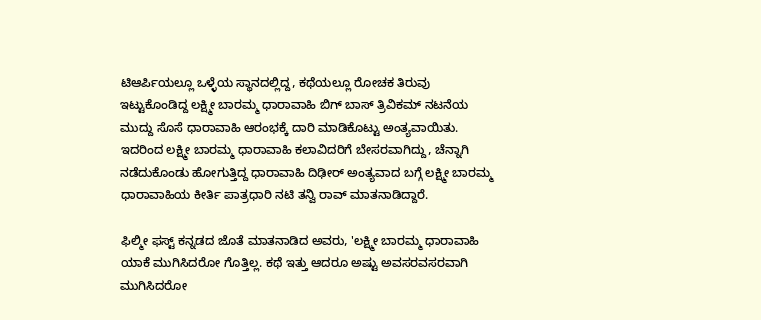ಟಿಆರ್ಪಿಯಲ್ಲೂ ಒಳ್ಳೆಯ ಸ್ಥಾನದಲ್ಲಿದ್ದ, ಕಥೆಯಲ್ಲೂ ರೋಚಕ ತಿರುವು ಇಟ್ಟುಕೊಂಡಿದ್ದ ಲಕ್ಷ್ಮೀ ಬಾರಮ್ಮ ಧಾರಾವಾಹಿ ಬಿಗ್ ಬಾಸ್ ತ್ರಿವಿಕಮ್ ನಟನೆಯ ಮುದ್ದು ಸೊಸೆ ಧಾರಾವಾಹಿ ಆರಂಭಕ್ಕೆ ದಾರಿ ಮಾಡಿಕೊಟ್ಟು ಅಂತ್ಯವಾಯಿತು. ಇದರಿಂದ ಲಕ್ಷ್ಮೀ ಬಾರಮ್ಮ ಧಾರಾವಾಹಿ ಕಲಾವಿದರಿಗೆ ಬೇಸರವಾಗಿದ್ದು, ಚೆನ್ನಾಗಿ ನಡೆದುಕೊಂಡು ಹೋಗುತ್ತಿದ್ದ ಧಾರಾವಾಹಿ ದಿಢೀರ್ ಅಂತ್ಯವಾದ ಬಗ್ಗೆ ಲಕ್ಷ್ಮೀ ಬಾರಮ್ಮ ಧಾರಾವಾಹಿಯ ಕೀರ್ತಿ ಪಾತ್ರಧಾರಿ ನಟಿ ತನ್ವಿ ರಾವ್ ಮಾತನಾಡಿದ್ದಾರೆ.

ಫಿಲ್ಮೀ ಫಸ್ಟ್ ಕನ್ನಡದ ಜೊತೆ ಮಾತನಾಡಿದ ಅವರು, 'ಲಕ್ಷ್ಮೀ ಬಾರಮ್ಮ ಧಾರಾವಾಹಿ ಯಾಕೆ ಮುಗಿಸಿದರೋ ಗೊತ್ತಿಲ್ಲ. ಕಥೆ ಇತ್ತು ಆದರೂ ಅಷ್ಟು ಅವಸರವಸರವಾಗಿ ಮುಗಿಸಿದರೋ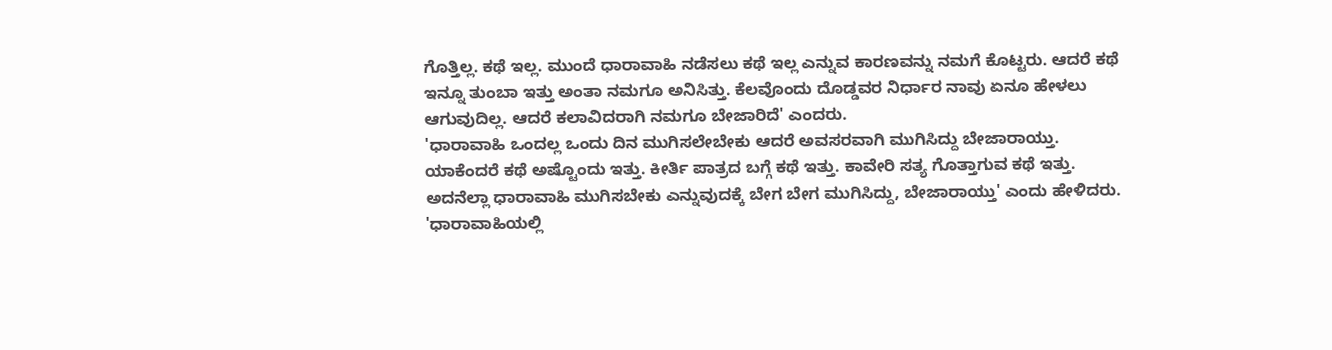ಗೊತ್ತಿಲ್ಲ. ಕಥೆ ಇಲ್ಲ. ಮುಂದೆ ಧಾರಾವಾಹಿ ನಡೆಸಲು ಕಥೆ ಇಲ್ಲ ಎನ್ನುವ ಕಾರಣವನ್ನು ನಮಗೆ ಕೊಟ್ಟರು. ಆದರೆ ಕಥೆ ಇನ್ನೂ ತುಂಬಾ ಇತ್ತು ಅಂತಾ ನಮಗೂ ಅನಿಸಿತ್ತು. ಕೆಲವೊಂದು ದೊಡ್ಡವರ ನಿರ್ಧಾರ ನಾವು ಏನೂ ಹೇಳಲು ಆಗುವುದಿಲ್ಲ. ಆದರೆ ಕಲಾವಿದರಾಗಿ ನಮಗೂ ಬೇಜಾರಿದೆ' ಎಂದರು.
'ಧಾರಾವಾಹಿ ಒಂದಲ್ಲ ಒಂದು ದಿನ ಮುಗಿಸಲೇಬೇಕು ಆದರೆ ಅವಸರವಾಗಿ ಮುಗಿಸಿದ್ದು ಬೇಜಾರಾಯ್ತು. ಯಾಕೆಂದರೆ ಕಥೆ ಅಷ್ಟೊಂದು ಇತ್ತು. ಕೀರ್ತಿ ಪಾತ್ರದ ಬಗ್ಗೆ ಕಥೆ ಇತ್ತು. ಕಾವೇರಿ ಸತ್ಯ ಗೊತ್ತಾಗುವ ಕಥೆ ಇತ್ತು. ಅದನೆಲ್ಲಾ ಧಾರಾವಾಹಿ ಮುಗಿಸಬೇಕು ಎನ್ನುವುದಕ್ಕೆ ಬೇಗ ಬೇಗ ಮುಗಿಸಿದ್ದು, ಬೇಜಾರಾಯ್ತು' ಎಂದು ಹೇಳಿದರು.
'ಧಾರಾವಾಹಿಯಲ್ಲಿ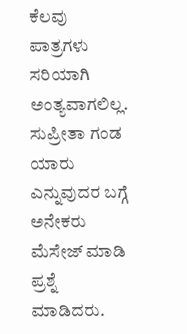ಕೆಲವು ಪಾತ್ರಗಳು ಸರಿಯಾಗಿ ಅಂತ್ಯವಾಗಲಿಲ್ಲ. ಸುಪ್ರೀತಾ ಗಂಡ ಯಾರು ಎನ್ನುವುದರ ಬಗ್ಗೆ ಅನೇಕರು ಮೆಸೇಜ್ ಮಾಡಿ ಪ್ರಶ್ನೆ ಮಾಡಿದರು.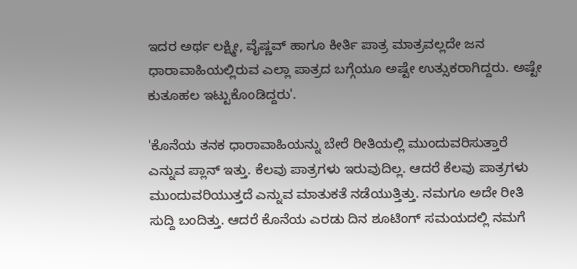ಇದರ ಅರ್ಥ ಲಕ್ಷ್ಮೀ, ವೈಷ್ಣವ್ ಹಾಗೂ ಕೀರ್ತಿ ಪಾತ್ರ ಮಾತ್ರವಲ್ಲದೇ ಜನ ಧಾರಾವಾಹಿಯಲ್ಲಿರುವ ಎಲ್ಲಾ ಪಾತ್ರದ ಬಗ್ಗೆಯೂ ಅಷ್ಟೇ ಉತ್ಸುಕರಾಗಿದ್ದರು. ಅಷ್ಟೇ ಕುತೂಹಲ ಇಟ್ಟುಕೊಂಡಿದ್ದರು'.

'ಕೊನೆಯ ತನಕ ಧಾರಾವಾಹಿಯನ್ನು ಬೇರೆ ರೀತಿಯಲ್ಲಿ ಮುಂದುವರಿಸುತ್ತಾರೆ ಎನ್ನುವ ಪ್ಲಾನ್ ಇತ್ತು. ಕೆಲವು ಪಾತ್ರಗಳು ಇರುವುದಿಲ್ಲ. ಆದರೆ ಕೆಲವು ಪಾತ್ರಗಳು ಮುಂದುವರಿಯುತ್ತದೆ ಎನ್ನುವ ಮಾತುಕತೆ ನಡೆಯುತ್ತಿತ್ತು. ನಮಗೂ ಅದೇ ರೀತಿ ಸುದ್ದಿ ಬಂದಿತ್ತು. ಆದರೆ ಕೊನೆಯ ಎರಡು ದಿನ ಶೂಟಿಂಗ್ ಸಮಯದಲ್ಲಿ ನಮಗೆ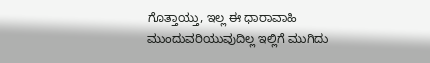ಗೊತ್ತಾಯ್ತು, ಇಲ್ಲ ಈ ಧಾರಾವಾಹಿ ಮುಂದುವರಿಯುವುದಿಲ್ಲ ಇಲ್ಲಿಗೆ ಮುಗಿದು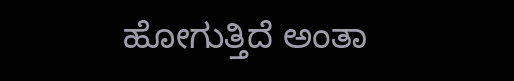ಹೋಗುತ್ತಿದೆ ಅಂತಾ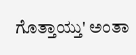ಗೊತ್ತಾಯ್ತು' ಅಂತಾ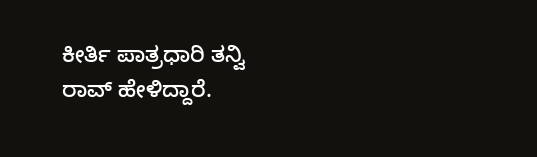ಕೀರ್ತಿ ಪಾತ್ರಧಾರಿ ತನ್ವಿ ರಾವ್ ಹೇಳಿದ್ದಾರೆ.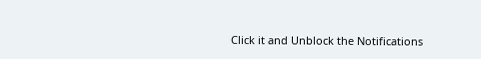Click it and Unblock the Notifications